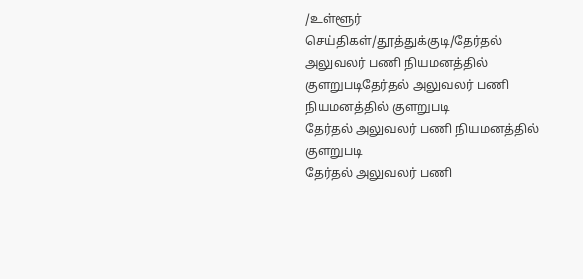/உள்ளூர் செய்திகள்/தூத்துக்குடி/தேர்தல் அலுவலர் பணி நியமனத்தில் குளறுபடிதேர்தல் அலுவலர் பணி நியமனத்தில் குளறுபடி
தேர்தல் அலுவலர் பணி நியமனத்தில் குளறுபடி
தேர்தல் அலுவலர் பணி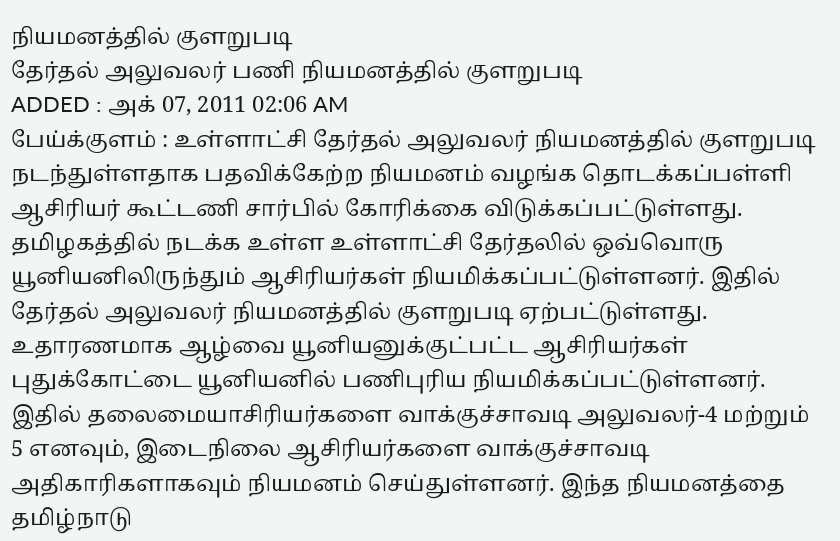நியமனத்தில் குளறுபடி
தேர்தல் அலுவலர் பணி நியமனத்தில் குளறுபடி
ADDED : அக் 07, 2011 02:06 AM
பேய்க்குளம் : உள்ளாட்சி தேர்தல் அலுவலர் நியமனத்தில் குளறுபடி நடந்துள்ளதாக பதவிக்கேற்ற நியமனம் வழங்க தொடக்கப்பள்ளி ஆசிரியர் கூட்டணி சார்பில் கோரிக்கை விடுக்கப்பட்டுள்ளது.
தமிழகத்தில் நடக்க உள்ள உள்ளாட்சி தேர்தலில் ஒவ்வொரு யூனியனிலிருந்தும் ஆசிரியர்கள் நியமிக்கப்பட்டுள்ளனர். இதில் தேர்தல் அலுவலர் நியமனத்தில் குளறுபடி ஏற்பட்டுள்ளது. உதாரணமாக ஆழ்வை யூனியனுக்குட்பட்ட ஆசிரியர்கள் புதுக்கோட்டை யூனியனில் பணிபுரிய நியமிக்கப்பட்டுள்ளனர். இதில் தலைமையாசிரியர்களை வாக்குச்சாவடி அலுவலர்-4 மற்றும் 5 எனவும், இடைநிலை ஆசிரியர்களை வாக்குச்சாவடி அதிகாரிகளாகவும் நியமனம் செய்துள்ளனர். இந்த நியமனத்தை தமிழ்நாடு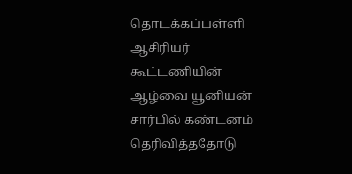தொடக்கப்பள்ளி ஆசிரியர் கூட்டணியின் ஆழ்வை யூனியன் சார்பில் கண்டனம் தெரிவித்ததோடு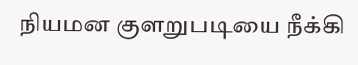நியமன குளறுபடியை நீக்கி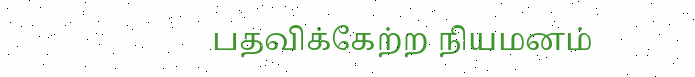பதவிக்கேற்ற நியமனம்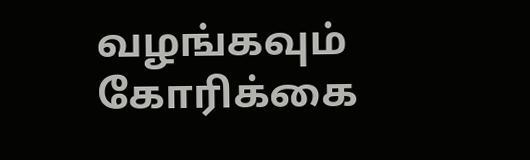வழங்கவும் கோரிக்கை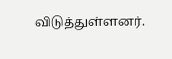விடுத்துள்ளனர்.